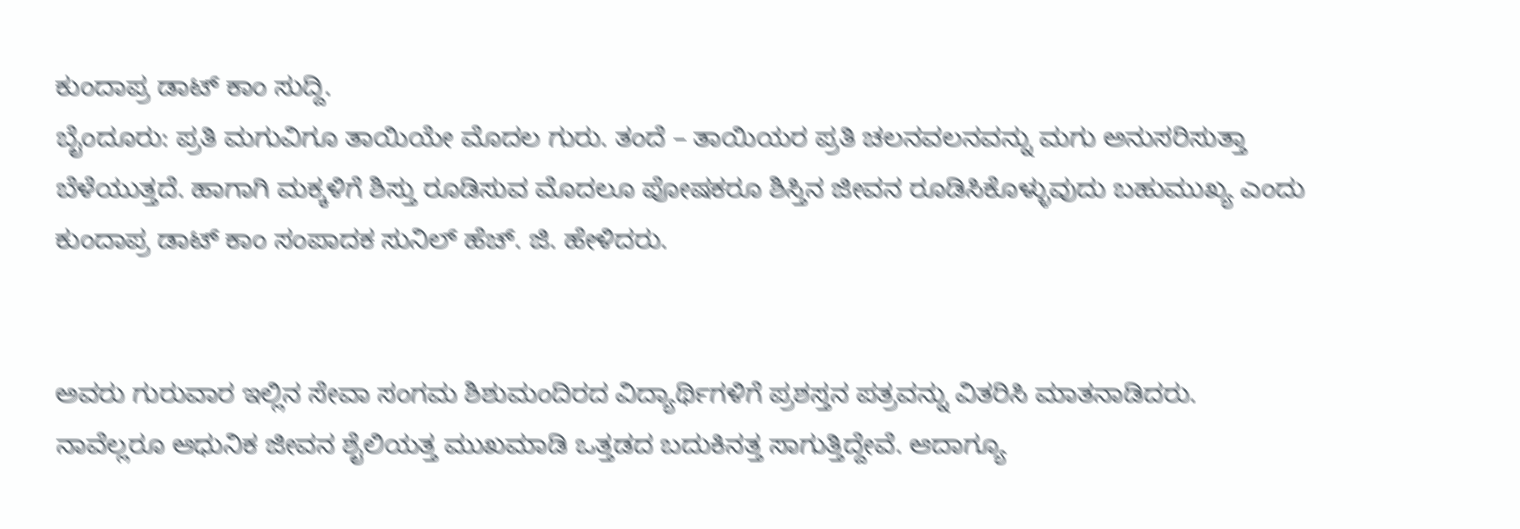ಕುಂದಾಪ್ರ ಡಾಟ್ ಕಾಂ ಸುದ್ದಿ.
ಬೈಂದೂರು: ಪ್ರತಿ ಮಗುವಿಗೂ ತಾಯಿಯೇ ಮೊದಲ ಗುರು. ತಂದೆ – ತಾಯಿಯರ ಪ್ರತಿ ಚಲನವಲನವನ್ನು ಮಗು ಅನುಸರಿಸುತ್ತಾ ಬೆಳೆಯುತ್ತದೆ. ಹಾಗಾಗಿ ಮಕ್ಕಳಿಗೆ ಶಿಸ್ತು ರೂಡಿಸುವ ಮೊದಲೂ ಪೋಷಕರೂ ಶಿಸ್ತಿನ ಜೀವನ ರೂಡಿಸಿಕೊಳ್ಳುವುದು ಬಹುಮುಖ್ಯ ಎಂದು ಕುಂದಾಪ್ರ ಡಾಟ್ ಕಾಂ ಸಂಪಾದಕ ಸುನಿಲ್ ಹೆಚ್. ಜಿ. ಹೇಳಿದರು.


ಅವರು ಗುರುವಾರ ಇಲ್ಲಿನ ಸೇವಾ ಸಂಗಮ ಶಿಶುಮಂದಿರದ ವಿದ್ಯಾರ್ಥಿಗಳಿಗೆ ಪ್ರಶಸ್ತನ ಪತ್ರವನ್ನು ವಿತರಿಸಿ ಮಾತನಾಡಿದರು. ನಾವೆಲ್ಲರೂ ಆಧುನಿಕ ಜೀವನ ಶೈಲಿಯತ್ತ ಮುಖಮಾಡಿ ಒತ್ತಡದ ಬದುಕಿನತ್ತ ಸಾಗುತ್ತಿದ್ದೇವೆ. ಆದಾಗ್ಯೂ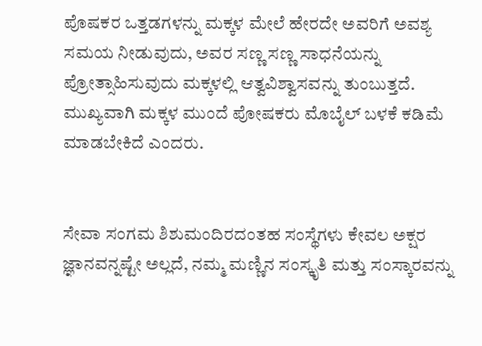ಪೊಷಕರ ಒತ್ತಡಗಳನ್ನು ಮಕ್ಕಳ ಮೇಲೆ ಹೇರದೇ ಅವರಿಗೆ ಅವಶ್ಯ ಸಮಯ ನೀಡುವುದು, ಅವರ ಸಣ್ಣ ಸಣ್ಣ ಸಾಧನೆಯನ್ನು ಪ್ರೋತ್ಸಾಹಿಸುವುದು ಮಕ್ಕಳಲ್ಲಿ ಆತ್ವವಿಶ್ವಾಸವನ್ನು ತುಂಬುತ್ತದೆ. ಮುಖ್ಯವಾಗಿ ಮಕ್ಕಳ ಮುಂದೆ ಪೋಷಕರು ಮೊಬೈಲ್ ಬಳಕೆ ಕಡಿಮೆ ಮಾಡಬೇಕಿದೆ ಎಂದರು.


ಸೇವಾ ಸಂಗಮ ಶಿಶುಮಂದಿರದಂತಹ ಸಂಸ್ಥೆಗಳು ಕೇವಲ ಅಕ್ಷರ ಜ್ಞಾನವನ್ನಷ್ಟೇ ಅಲ್ಲದೆ, ನಮ್ಮ ಮಣ್ಣಿನ ಸಂಸ್ಕೃತಿ ಮತ್ತು ಸಂಸ್ಕಾರವನ್ನು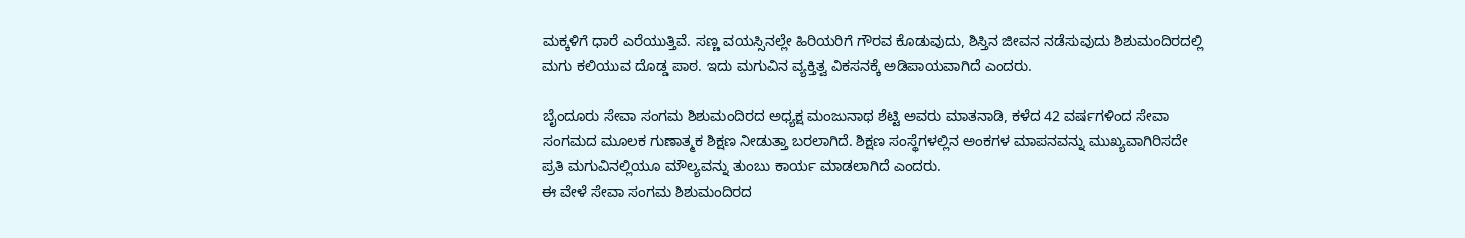ಮಕ್ಕಳಿಗೆ ಧಾರೆ ಎರೆಯುತ್ತಿವೆ. ಸಣ್ಣ ವಯಸ್ಸಿನಲ್ಲೇ ಹಿರಿಯರಿಗೆ ಗೌರವ ಕೊಡುವುದು, ಶಿಸ್ತಿನ ಜೀವನ ನಡೆಸುವುದು ಶಿಶುಮಂದಿರದಲ್ಲಿ ಮಗು ಕಲಿಯುವ ದೊಡ್ಡ ಪಾಠ. ಇದು ಮಗುವಿನ ವ್ಯಕ್ತಿತ್ವ ವಿಕಸನಕ್ಕೆ ಅಡಿಪಾಯವಾಗಿದೆ ಎಂದರು.

ಬೈಂದೂರು ಸೇವಾ ಸಂಗಮ ಶಿಶುಮಂದಿರದ ಅಧ್ಯಕ್ಷ ಮಂಜುನಾಥ ಶೆಟ್ಟಿ ಅವರು ಮಾತನಾಡಿ, ಕಳೆದ 42 ವರ್ಷಗಳಿಂದ ಸೇವಾ ಸಂಗಮದ ಮೂಲಕ ಗುಣಾತ್ಮಕ ಶಿಕ್ಷಣ ನೀಡುತ್ತಾ ಬರಲಾಗಿದೆ. ಶಿಕ್ಷಣ ಸಂಸ್ಥೆಗಳಲ್ಲಿನ ಅಂಕಗಳ ಮಾಪನವನ್ನು ಮುಖ್ಯವಾಗಿರಿಸದೇ ಪ್ರತಿ ಮಗುವಿನಲ್ಲಿಯೂ ಮೌಲ್ಯವನ್ನು ತುಂಬು ಕಾರ್ಯ ಮಾಡಲಾಗಿದೆ ಎಂದರು.
ಈ ವೇಳೆ ಸೇವಾ ಸಂಗಮ ಶಿಶುಮಂದಿರದ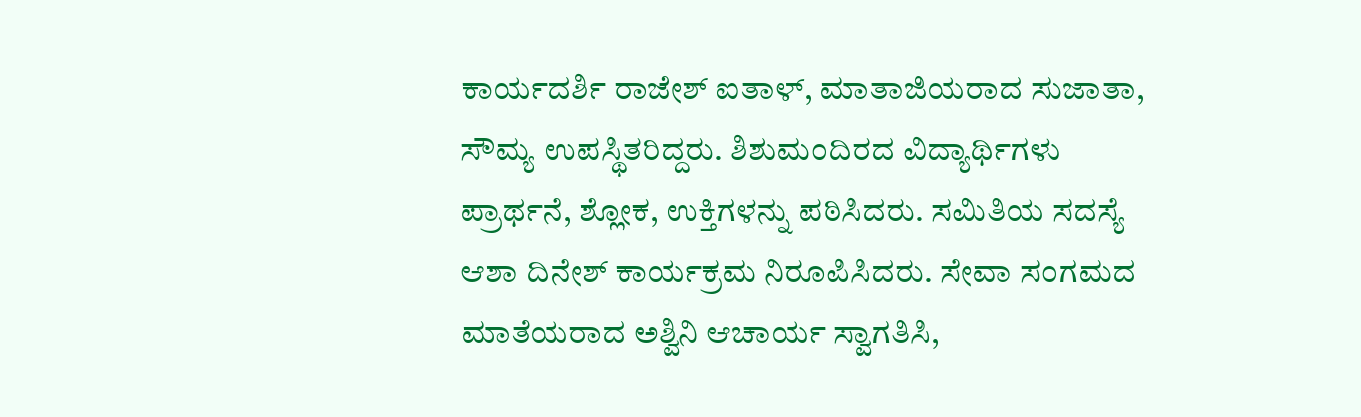ಕಾರ್ಯದರ್ಶಿ ರಾಜೇಶ್ ಐತಾಳ್, ಮಾತಾಜಿಯರಾದ ಸುಜಾತಾ, ಸೌಮ್ಯ ಉಪಸ್ಥಿತರಿದ್ದರು. ಶಿಶುಮಂದಿರದ ವಿದ್ಯಾರ್ಥಿಗಳು ಪ್ರಾರ್ಥನೆ, ಶ್ಲೋಕ, ಉಕ್ತಿಗಳನ್ನು ಪಠಿಸಿದರು. ಸಮಿತಿಯ ಸದಸ್ಯೆ ಆಶಾ ದಿನೇಶ್ ಕಾರ್ಯಕ್ರಮ ನಿರೂಪಿಸಿದರು. ಸೇವಾ ಸಂಗಮದ ಮಾತೆಯರಾದ ಅಶ್ವಿನಿ ಆಚಾರ್ಯ ಸ್ವಾಗತಿಸಿ,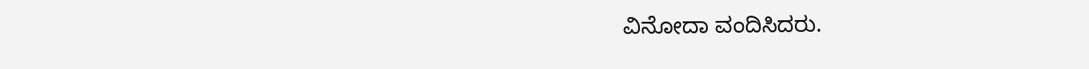ವಿನೋದಾ ವಂದಿಸಿದರು.